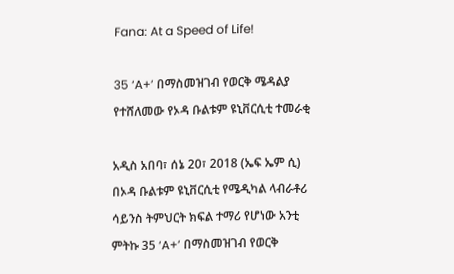Fana: At a Speed of Life!

35 ‘A+’ በማስመዝገብ የወርቅ ሜዳልያ የተሸለመው የኦዳ ቡልቱም ዩኒቨርሲቲ ተመራቂ

አዲስ አበባ፣ ሰኔ 20፣ 2018 (ኤፍ ኤም ሲ) በኦዳ ቡልቱም ዩኒቨርሲቲ የሜዲካል ላብራቶሪ ሳይንስ ትምህርት ክፍል ተማሪ የሆነው አንቲ ምትኩ 35 ‘A+’ በማስመዝገብ የወርቅ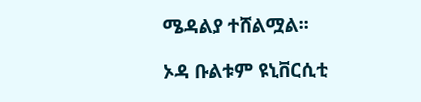ሜዳልያ ተሸልሟል፡፡

ኦዳ ቡልቱም ዩኒቨርሲቲ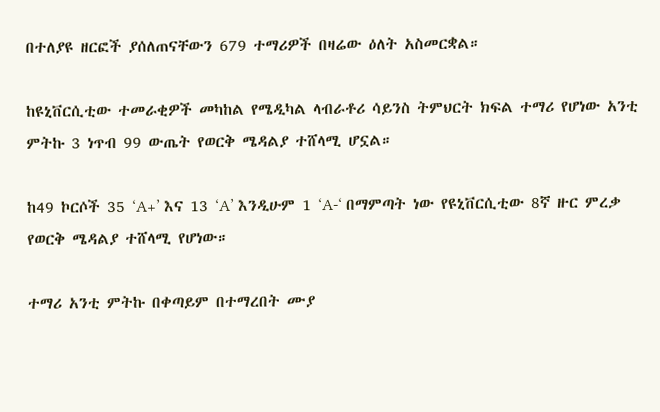በተለያዩ ዘርፎች ያሰለጠናቸውን 679 ተማሪዎች በዛሬው ዕለት አስመርቋል።

ከዩኒቨርሲቲው ተመራቂዎች መካከል የሜዲካል ላብራቶሪ ሳይንስ ትምህርት ክፍል ተማሪ የሆነው አንቲ ምትኩ 3 ነጥብ 99 ውጤት የወርቅ ሜዳልያ ተሸላሚ ሆኗል።

ከ49 ኮርሶች 35 ‘A+’ እና 13 ‘A’ እንዲሁም 1 ‘A-‘ በማምጣት ነው የዩኒቨርሲቲው 8ኛ ዙር ምረቃ የወርቅ ሜዳልያ ተሸላሚ የሆነው።

ተማሪ አንቲ ምትኩ በቀጣይም በተማረበት ሙያ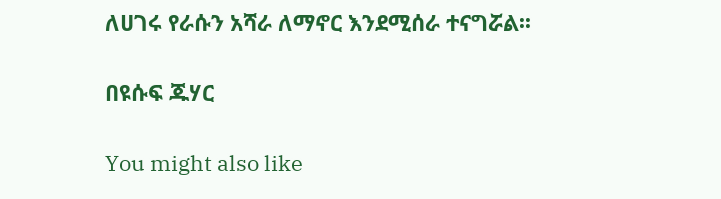ለሀገሩ የራሱን አሻራ ለማኖር እንደሚሰራ ተናግሯል፡፡

በዩሱፍ ጁሃር

You might also like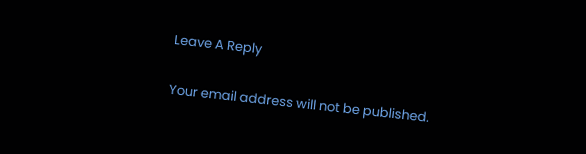Leave A Reply

Your email address will not be published.